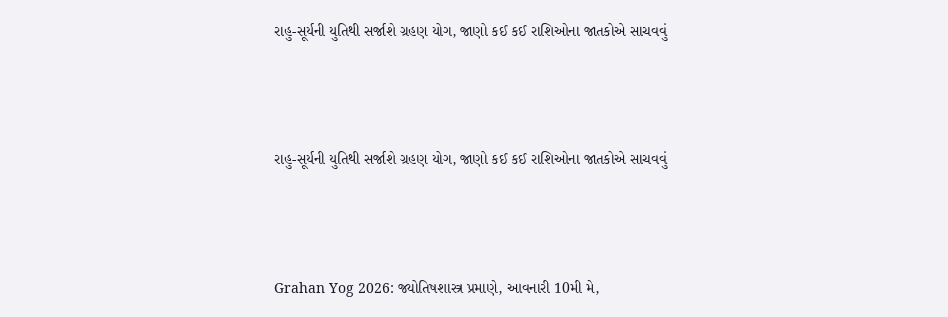રાહુ-સૂર્યની યુતિથી સર્જાશે ગ્રહણ યોગ, જાણો કઈ કઈ રાશિઓના જાતકોએ સાચવવું



રાહુ-સૂર્યની યુતિથી સર્જાશે ગ્રહણ યોગ, જાણો કઈ કઈ રાશિઓના જાતકોએ સાચવવું



Grahan Yog 2026: જ્યોતિષશાસ્ત્ર પ્રમાણે, આવનારી 10મી મે,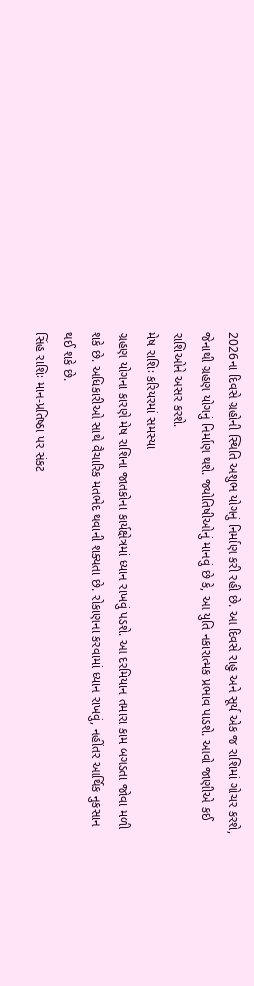2026ના દિવસે ગ્રહોની સ્થિતિ અશુભ યોગનું નિર્માણ કરી રહી છે. આ દિવસે રાહુ અને સૂર્ય એક જ રાશિમાં ગોચર કરશે, જેનાથી ગ્રહણ યોગનું નિર્માણ થશે. જ્યોતિષીઓનું માનવું છે કે, આ યુતિ નકારાત્મક પ્રભાવ પાડશે. આવો જાણીએ કઈ રાશિઓને અસર કરશે.
મેષ રાશિઃ કરિયરમાં સમસ્યા
ગ્રહણ યોગના કારણે મેષ રાશિના જાતકોના કાર્યક્ષેત્રમાં ધ્યાન રાખવું પડશે. આ દરમિયાન તમારા કામ બગડતા જોવા મળી શકે છે. અધિકારીઓ સાથે વૈચારિક મતભેદ થવાની શક્યતા છે. રોકાણના કરવામાં ધ્યાન રાખવું, નહીંતર આર્થિક નુકસાન થઈ શકે છે.
સિંહ રાશિઃ માન-પ્રતિષ્ઠા પર સંકટ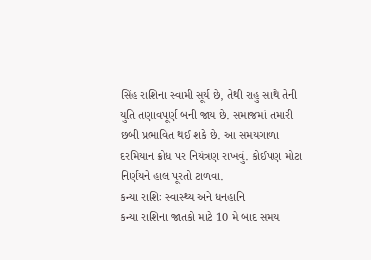સિંહ રાશિના સ્વામી સૂર્ય છે, તેથી રાહુ સાથે તેની યુતિ તણાવપૂર્ણ બની જાય છે. સમાજમાં તમારી છબી પ્રભાવિત થઈ શકે છે. આ સમયગાળા દરમિયાન ક્રોધ પર નિયંત્રણ રાખવું. કોઈપણ મોટા નિર્ણયને હાલ પૂરતો ટાળવા.
કન્યા રાશિઃ સ્વાસ્થ્ય અને ધનહાનિ
કન્યા રાશિના જાતકો માટે 10 મે બાદ સમય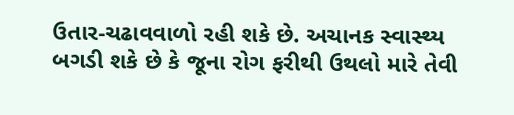ઉતાર-ચઢાવવાળો રહી શકે છે. અચાનક સ્વાસ્થ્ય બગડી શકે છે કે જૂના રોગ ફરીથી ઉથલો મારે તેવી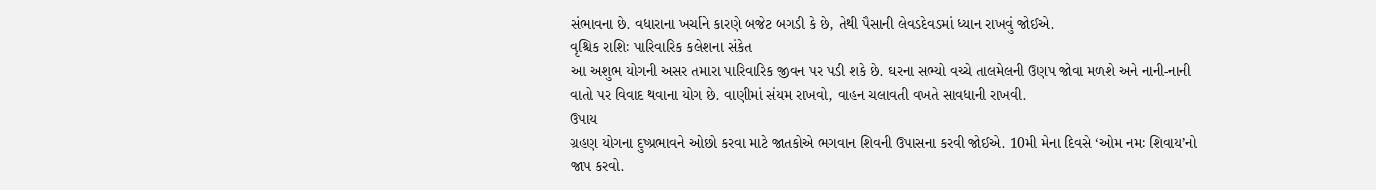સંભાવના છે. વધારાના ખર્ચાને કારણે બજેટ બગડી કે છે, તેથી પૈસાની લેવડદેવડમાં ધ્યાન રાખવું જોઈએ.
વૃશ્ચિક રાશિઃ પારિવારિક કલેશના સંકેત
આ અશુભ યોગની અસર તમારા પારિવારિક જીવન પર પડી શકે છે. ઘરના સભ્યો વચ્ચે તાલમેલની ઉણપ જોવા મળશે અને નાની-નાની વાતો પર વિવાદ થવાના યોગ છે. વાણીમાં સંયમ રાખવો, વાહન ચલાવતી વખતે સાવધાની રાખવી.
ઉપાય
ગ્રહણ યોગના દુષ્પ્રભાવને ઓછો કરવા માટે જાતકોએ ભગવાન શિવની ઉપાસના કરવી જોઈએ. 10મી મેના દિવસે ‘ઓમ નમઃ શિવાય’નો જાપ કરવો.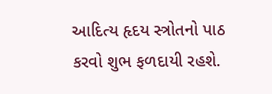આદિત્ય હૃદય સ્ત્રોતનો પાઠ કરવો શુભ ફળદાયી રહશે.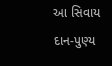આ સિવાય દાન-પુણ્ય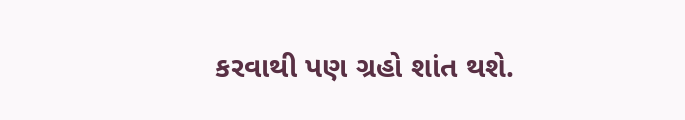કરવાથી પણ ગ્રહો શાંત થશે.